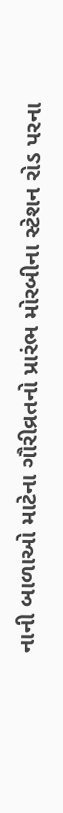નાની બાળાઓ માટેના ગૌરીવ્રતનો પ્રારંભ મોરબીના સ્ટેશન રોડ પરના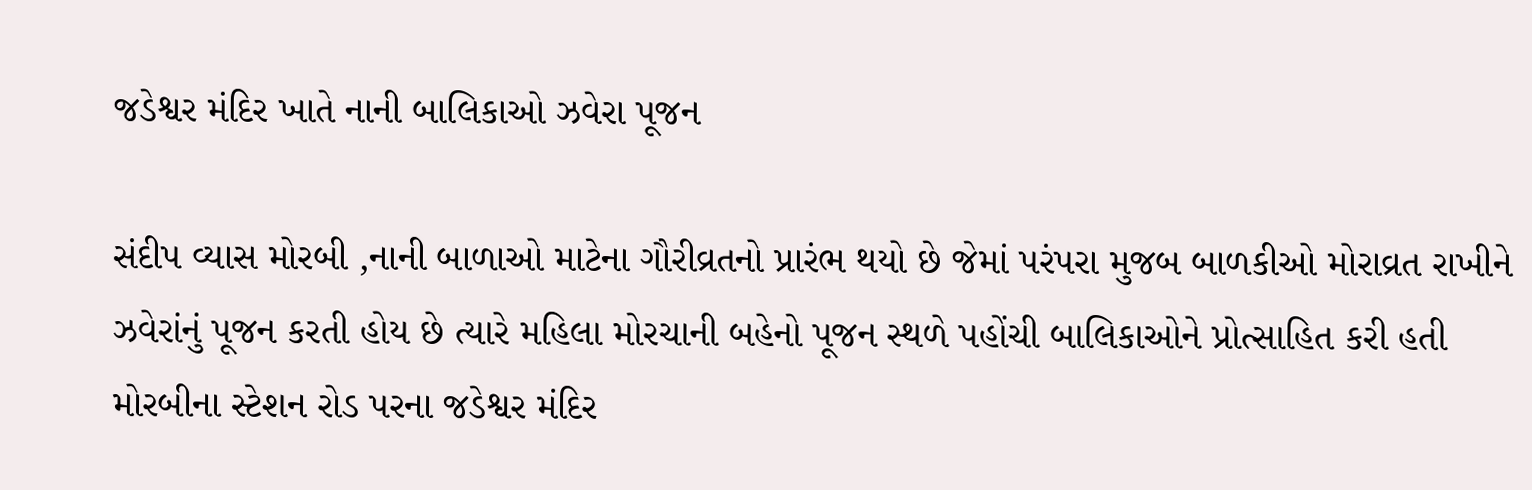જડેશ્વર મંદિર ખાતે નાની બાલિકાઓ ઝવેરા પૂજન

સંદીપ વ્યાસ મોરબી ,નાની બાળાઓ માટેના ગૌરીવ્રતનો પ્રારંભ થયો છે જેમાં પરંપરા મુજબ બાળકીઓ મોરાવ્રત રાખીને ઝવેરાંનું પૂજન કરતી હોય છે ત્યારે મહિલા મોરચાની બહેનો પૂજન સ્થળે પહોંચી બાલિકાઓને પ્રોત્સાહિત કરી હતી મોરબીના સ્ટેશન રોડ પરના જડેશ્વર મંદિર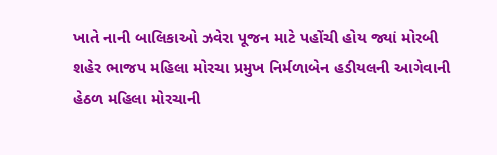ખાતે નાની બાલિકાઓ ઝવેરા પૂજન માટે પહોંચી હોય જ્યાં મોરબી શહેર ભાજપ મહિલા મોરચા પ્રમુખ નિર્મળાબેન હડીયલની આગેવાની હેઠળ મહિલા મોરચાની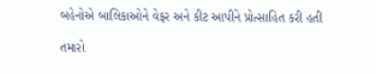બહેનોએ બાલિકાઓને વેફર અને કીટ આપીને પ્રોત્સાહિત કરી હતી

તમારો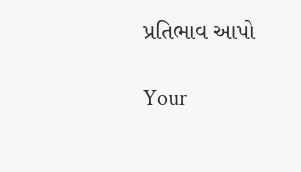પ્રતિભાવ આપો

Your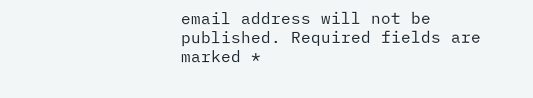email address will not be published. Required fields are marked *